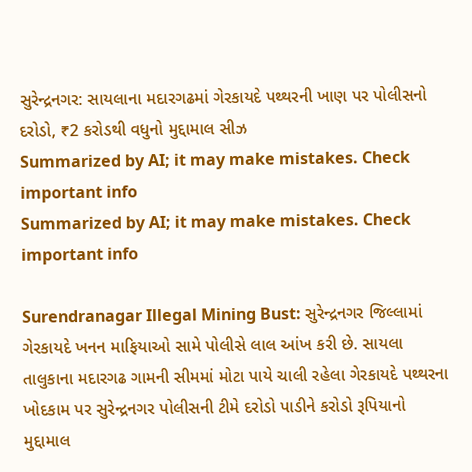સુરેન્દ્રનગર: સાયલાના મદારગઢમાં ગેરકાયદે પથ્થરની ખાણ પર પોલીસનો દરોડો, ₹2 કરોડથી વધુનો મુદ્દામાલ સીઝ
Summarized by AI; it may make mistakes. Check important info
Summarized by AI; it may make mistakes. Check important info

Surendranagar Illegal Mining Bust: સુરેન્દ્રનગર જિલ્લામાં ગેરકાયદે ખનન માફિયાઓ સામે પોલીસે લાલ આંખ કરી છે. સાયલા તાલુકાના મદારગઢ ગામની સીમમાં મોટા પાયે ચાલી રહેલા ગેરકાયદે પથ્થરના ખોદકામ પર સુરેન્દ્રનગર પોલીસની ટીમે દરોડો પાડીને કરોડો રૂપિયાનો મુદ્દામાલ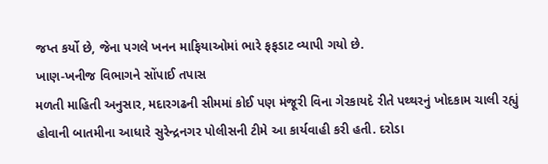જપ્ત કર્યો છે, જેના પગલે ખનન માફિયાઓમાં ભારે ફફડાટ વ્યાપી ગયો છે.
ખાણ-ખનીજ વિભાગને સોંપાઈ તપાસ
મળતી માહિતી અનુસાર, મદારગઢની સીમમાં કોઈ પણ મંજૂરી વિના ગેરકાયદે રીતે પથ્થરનું ખોદકામ ચાલી રહ્યું હોવાની બાતમીના આધારે સુરેન્દ્રનગર પોલીસની ટીમે આ કાર્યવાહી કરી હતી. દરોડા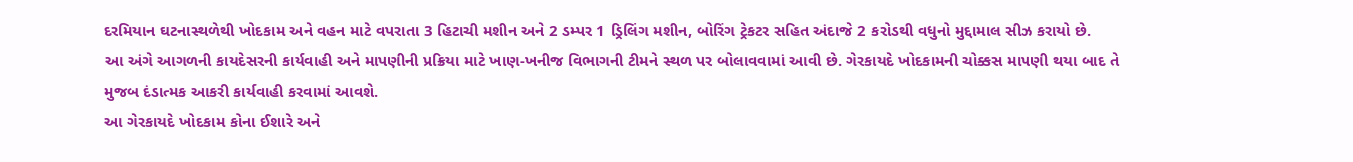દરમિયાન ઘટનાસ્થળેથી ખોદકામ અને વહન માટે વપરાતા 3 હિટાચી મશીન અને 2 ડમ્પર 1 ડ્રિલિંગ મશીન, બોરિંગ ટ્રેકટર સહિત અંદાજે 2 કરોડથી વધુનો મુદ્દામાલ સીઝ કરાયો છે.
આ અંગે આગળની કાયદેસરની કાર્યવાહી અને માપણીની પ્રક્રિયા માટે ખાણ-ખનીજ વિભાગની ટીમને સ્થળ પર બોલાવવામાં આવી છે. ગેરકાયદે ખોદકામની ચોક્કસ માપણી થયા બાદ તે મુજબ દંડાત્મક આકરી કાર્યવાહી કરવામાં આવશે.
આ ગેરકાયદે ખોદકામ કોના ઈશારે અને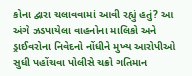કોના દ્વારા ચલાવવામાં આવી રહ્યું હતું? આ અંગે ઝડપાયેલા વાહનોના માલિકો અને ડ્રાઈવરોના નિવેદનો નોંધીને મુખ્ય આરોપીઓ સુધી પહોંચવા પોલીસે ચક્રો ગતિમાન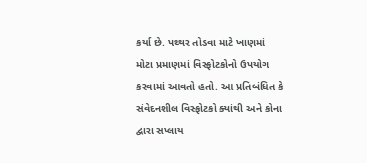કર્યા છે. પથ્થર તોડવા માટે ખાણમાં મોટા પ્રમાણમાં વિસ્ફોટકોનો ઉપયોગ કરવામાં આવતો હતો. આ પ્રતિબંધિત કે સંવેદનશીલ વિસ્ફોટકો ક્યાંથી અને કોના દ્વારા સપ્લાય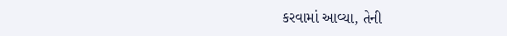કરવામાં આવ્યા, તેની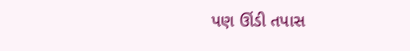પણ ઊંડી તપાસ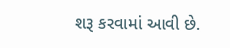શરૂ કરવામાં આવી છે.